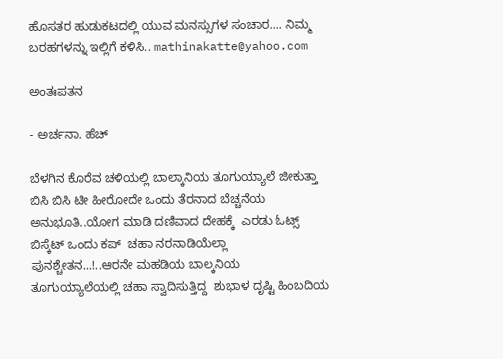ಹೊಸತರ ಹುಡುಕಟದಲ್ಲಿ ಯುವ ಮನಸ್ಸುಗಳ ಸಂಚಾರ.... ನಿಮ್ಮ ಬರಹಗಳನ್ನು ಇಲ್ಲಿಗೆ ಕಳಿಸಿ.. mathinakatte@yahoo.com

ಅಂತಃಪತನ

- ಅರ್ಚನಾ. ಹೆಚ್

ಬೆಳಗಿನ ಕೊರೆವ ಚಳಿಯಲ್ಲಿ‌ ಬಾಲ್ಕಾನಿಯ ತೂಗುಯ್ಯಾಲೆ ಜೀಕುತ್ತಾ ಬಿಸಿ ಬಿಸಿ ಟೀ ಹೀರೋದೇ ಒಂದು ತೆರನಾದ ಬೆಚ್ಚನೆಯ ಅನುಭೂತಿ..ಯೋಗ ಮಾಡಿ ದಣಿವಾದ ದೇಹಕ್ಕೆ  ಎರಡು ಓಟ್ಸ್ ಬಿಸ್ಕೆಟ್ ಒಂದು ಕಪ್  ಚಹಾ ನರನಾಡಿಯೆಲ್ಲಾ ಪುನಶ್ಚೇತನ...!..ಆರನೇ ಮಹಡಿಯ ಬಾಲ್ಕನಿಯ  ತೂಗುಯ್ಯಾಲೆಯಲ್ಲಿ ಚಹಾ ಸ್ವಾದಿಸುತ್ತಿದ್ದ  ಶುಭಾಳ ದೃಷ್ಟಿ ಹಿಂಬದಿಯ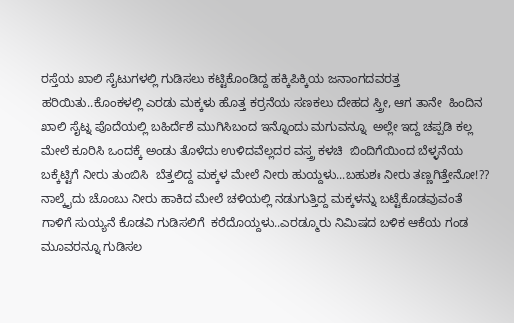ರಸ್ತೆಯ ಖಾಲಿ ಸೈಟುಗಳಲ್ಲಿ ಗುಡಿಸಲು ಕಟ್ಟಿಕೊಂಡಿದ್ದ ಹಕ್ಕಿಪಿಕ್ಕಿಯ ಜನಾಂಗದವರತ್ತ ಹರಿಯಿತು..ಕೊಂಕಳಲ್ಲಿ ಎರಡು ಮಕ್ಕಳು ಹೊತ್ತ ಕರ್ರನೆಯ ಸಣಕಲು ದೇಹದ ಸ್ತ್ರೀ, ಆಗ ತಾನೇ  ಹಿಂದಿನ ಖಾಲಿ ಸೈಟ್ನ ಪೊದೆಯಲ್ಲಿ ಬಹಿರ್ದೆಶೆ ಮುಗಿಸಿಬಂದ ಇನ್ನೊಂದು ಮಗುವನ್ನೂ  ಅಲ್ಲೇ ಇದ್ದ ಚಪ್ಪಡಿ ಕಲ್ಲ ಮೇಲೆ ಕೂರಿಸಿ ಒಂದಕ್ಕೆ ಅಂಡು ತೊಳೆದು ಉಳಿದವೆಲ್ಲದರ ವಸ್ತ್ರ ಕಳಚಿ  ಬಿಂದಿಗೆಯಿಂದ ಬೆಳ್ಳನೆಯ ಬಕ್ಕೆಟ್ಟಿಗೆ ನೀರು ತುಂಬಿಸಿ  ಬೆತ್ತಲಿದ್ದ ಮಕ್ಕಳ ಮೇಲೆ ನೀರು ಹುಯ್ದಳು...ಬಹುಶಃ ನೀರು ತಣ್ಣಗಿತ್ತೇನೋ!?? ನಾಲ್ಕೈದು ಚೊಂಬು ನೀರು ಹಾಕಿದ ಮೇಲೆ ಚಳಿಯಲ್ಲಿ ನಡುಗುತ್ತಿದ್ದ ಮಕ್ಕಳನ್ನು ಬಟ್ಟೆಕೊಡವುವಂತೆ ಗಾಳಿಗೆ ಸುಯ್ಯನೆ ಕೊಡವಿ ಗುಡಿಸಲಿಗೆ  ಕರೆದೊಯ್ದಳು..ಎರಡ್ಮೂರು ನಿಮಿಷದ ಬಳಿಕ ಆಕೆಯ ಗಂಡ ಮೂವರನ್ನೂ ಗುಡಿಸಲ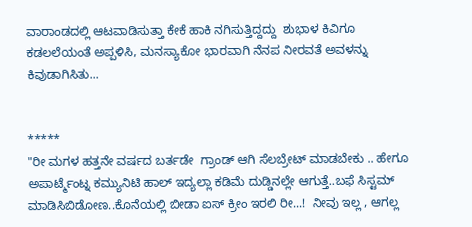ವಾರಾಂಡದಲ್ಲಿ ಆಟವಾಡಿಸುತ್ತಾ ಕೇಕೆ ಹಾಕಿ ನಗಿಸುತ್ತಿದ್ದದ್ದು  ಶುಭಾಳ ಕಿವಿಗೂ ಕಡಲಲೆಯಂತೆ ಅಪ್ಪಳಿಸಿ, ಮನಸ್ಯಾಕೋ ಭಾರವಾಗಿ ನೆನಪ ನೀರವತೆ ಅವಳನ್ನು  ಕಿವುಡಾಗಿಸಿತು...


*****
"ರೀ ಮಗಳ ಹತ್ತನೇ ವರ್ಷದ ಬರ್ತಡೇ  ಗ್ರಾಂಡ್ ಆಗಿ ಸೆಲಬ್ರೇಟ್ ಮಾಡಬೇಕು .. ಹೇಗೂ ಅಪಾರ್ಟ್ಮೆಂಟ್ನ ಕಮ್ಯುನಿಟಿ ಹಾಲ್ ಇದ್ಯಲ್ಲಾ ಕಡಿಮೆ ದುಡ್ಡಿನಲ್ಲೇ ಆಗುತ್ತೆ..ಬಫೆ ಸಿಸ್ಟಮ್ ಮಾಡಿಸಿಬಿಡೋಣ..ಕೊನೆಯಲ್ಲಿ ಬೀಡಾ ಐಸ್ ಕ್ರೀಂ ಇರಲಿ ರೀ...!  ನೀವು ಇಲ್ಲ , ಆಗಲ್ಲ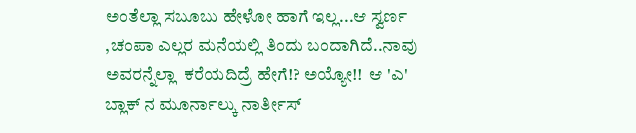ಅಂತೆಲ್ಲಾ ಸಬೂಬು ‌ಹೇಳೋ ಹಾಗೆ ಇಲ್ಲ...ಆ ಸ್ವರ್ಣ ,ಚಂಪಾ ಎಲ್ಲರ ಮನೆಯಲ್ಲಿ ತಿಂದು ಬಂದಾಗಿದೆ..ನಾವು ಅವರನ್ನೆಲ್ಲಾ  ಕರೆಯದಿದ್ರೆ ಹೇಗೆ!? ಅಯ್ಯೋ!!  ಆ 'ಎ' ಬ್ಲಾಕ್ ನ ಮೂರ್ನಾಲ್ಕು ನಾರ್ತೀಸ್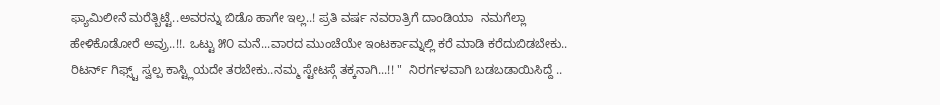ಫ್ಯಾಮಿಲೀನೆ ಮರೆತ್ಬಿಟ್ಟೆ..ಅವರನ್ನು ಬಿಡೊ ಹಾಗೇ ಇಲ್ಲ..! ಪ್ರತಿ ವರ್ಷ ನವರಾತ್ರಿಗೆ ದಾಂಡಿಯಾ  ನಮಗೆಲ್ಲಾ ಹೇಳಿಕೊಡೋರೆ ಅವ್ರು..!!. ಒಟ್ಟು ೫೦ ಮನೆ...ವಾರದ ಮುಂಚೆಯೇ ಇಂಟರ್ಕಾಮ್ನಲ್ಲಿ ಕರೆ ಮಾಡಿ ಕರೆದುಬಿಡಬೇಕು.. ರಿಟರ್ನ್ ಗಿಫ್ಸ್ಟ್ ಸ್ವಲ್ಪ ಕಾಸ್ಟ್ಲಿಯದೇ ತರಬೇಕು..ನಮ್ಮ ಸ್ಟೇಟಸ್ಗೆ ತಕ್ಕನಾಗಿ...!! "  ನಿರರ್ಗಳವಾಗಿ ಬಡಬಡಾಯಿಸಿದ್ದೆ ..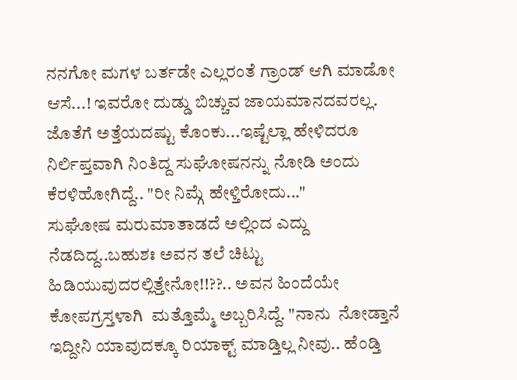ನನಗೋ ಮಗಳ ಬರ್ತಡೇ ಎಲ್ಲರಂತೆ ಗ್ರಾಂಡ್ ಆಗಿ ಮಾಡೋ ಆಸೆ...! ಇವರೋ ದುಡ್ಡು ಬಿಚ್ಚುವ ಜಾಯಮಾನದವರಲ್ಲ. ಜೊತೆಗೆ ಅತ್ತೆಯದಷ್ಟು ಕೊಂಕು...ಇಷ್ಟೆಲ್ಲಾ ಹೇಳಿದರೂ ನಿರ್ಲಿಪ್ತವಾಗಿ ನಿಂತಿದ್ದ ಸುಘೋಷನನ್ನು ನೋಡಿ ಅಂದು ಕೆರಳಿಹೋಗಿದ್ದೆ.. "ರೀ ನಿಮ್ಗೆ ಹೇಳ್ತಿರೋದು..."
ಸುಘೋಷ ಮರುಮಾತಾಡದೆ ಅಲ್ಲಿಂದ ಎದ್ದು ನೆಡದಿದ್ದ..ಬಹುಶಃ ಅವನ ತಲೆ ಚಿಟ್ಟು ಹಿಡಿಯುವುದರಲ್ಲಿತ್ತೇನೋ!!??.. ಅವನ ಹಿಂದೆಯೇ ಕೋಪಗ್ರಸ್ತಳಾಗಿ  ಮತ್ತೊಮ್ಮೆ ಅಬ್ಬರಿಸಿದ್ದೆ. "ನಾನು  ನೋಡ್ತಾನೆ ಇದ್ದೀನಿ ಯಾವುದಕ್ಕೂ ರಿಯಾಕ್ಟ್ ಮಾಡ್ತಿಲ್ಲ ನೀವು.. ಹೆಂಡ್ತಿ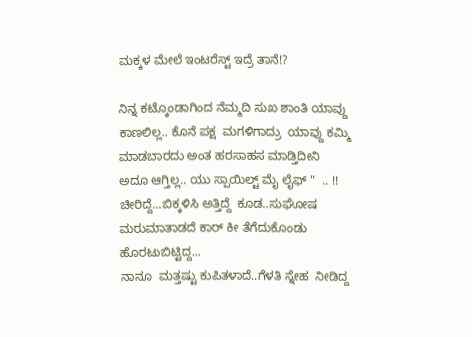ಮಕ್ಕಳ ಮೇಲೆ ಇಂಟರೆಸ್ಟ್ ಇದ್ರೆ ತಾನೆ!?

ನಿನ್ನ ಕಟ್ಕೊಂಡಾಗಿಂದ ನೆಮ್ಮದಿ ಸುಖ ಶಾಂತಿ ಯಾವ್ದು ಕಾಣಲಿಲ್ಲ.. ಕೊನೆ ಪಕ್ಷ  ಮಗಳಿಗಾದ್ರು  ಯಾವ್ದು ಕಮ್ಮಿ ಮಾಡಬಾರದು ಅಂತ ಹರಸಾಹಸ ಮಾಡ್ತಿದೀನಿ ಅದೂ ಆಗ್ತಿಲ್ಲ.. ಯು ಸ್ಪಾಯಿಲ್ಟ್ ಮೈ ಲೈಫ್ "  .. !!  ಚೀರಿದ್ದೆ...ಬಿಕ್ಕಳಿಸಿ ಅತ್ತಿದ್ದೆ  ಕೂಡ..ಸುಘೋಷ ಮರುಮಾತಾಡದೆ ಕಾರ್ ಕೀ ತೆಗೆದುಕೊಂಡು ಹೊರಟುಬಿಟ್ಟಿದ್ದ...
ನಾನೂ  ಮತ್ತಷ್ಟು ಕುಪಿತಳಾದೆ..ಗೆಳತಿ ಸ್ನೇಹ  ನೀಡಿದ್ದ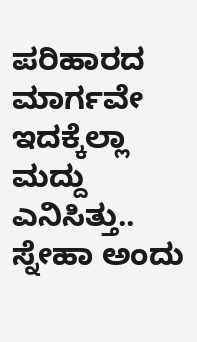ಪರಿಹಾರದ ಮಾರ್ಗವೇ ಇದಕ್ಕೆಲ್ಲಾ ಮದ್ದು ಎನಿಸಿತ್ತು.. ಸ್ನೇಹಾ ಅಂದು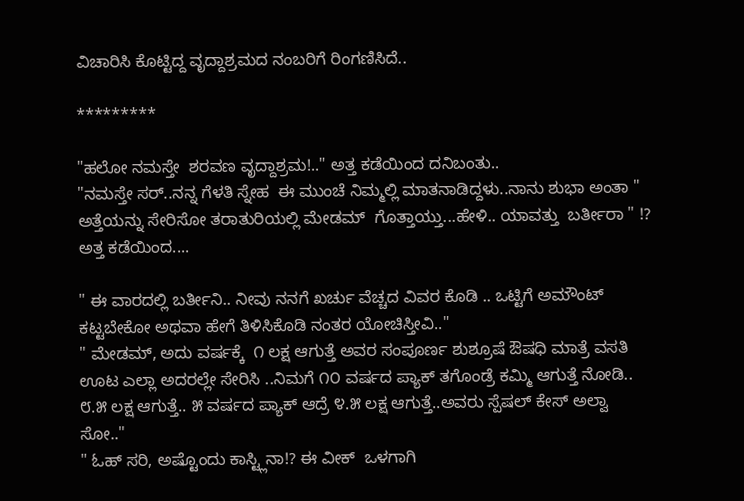ವಿಚಾರಿಸಿ ಕೊಟ್ಟಿದ್ದ ವೃದ್ದಾಶ್ರಮದ ನಂಬರಿಗೆ ರಿಂಗಣಿಸಿದೆ..

*********

"ಹಲೋ ನಮಸ್ತೇ  ಶರವಣ ವೃದ್ದಾಶ್ರಮ!.." ಅತ್ತ ಕಡೆಯಿಂದ ದನಿ‌ಬಂತು..
"ನಮಸ್ತೇ ಸರ್..ನನ್ನ ಗೆಳತಿ ಸ್ನೇಹ  ಈ ಮುಂಚೆ ನಿಮ್ಮಲ್ಲಿ ಮಾತನಾಡಿದ್ದಳು..ನಾನು ಶುಭಾ ಅಂತಾ " ಅತ್ತೆಯನ್ನು ಸೇರಿಸೋ ತರಾತುರಿಯಲ್ಲಿ ಮೇಡಮ್  ಗೊತ್ತಾಯ್ತು...ಹೇಳಿ.. ಯಾವತ್ತು  ಬರ್ತೀರಾ " !? ಅತ್ತ ಕಡೆಯಿಂದ....

" ಈ ವಾರದಲ್ಲಿ ಬರ್ತೀನಿ.. ನೀವು ನನಗೆ ಖರ್ಚು ವೆಚ್ಚದ ವಿವರ ಕೊಡಿ .. ಒಟ್ಟಿಗೆ ಅಮೌಂಟ್ ಕಟ್ಟಬೇಕೋ ಅಥವಾ ಹೇಗೆ ತಿಳಿಸಿಕೊಡಿ ನಂತರ ಯೋಚಿಸ್ತೀವಿ.."
" ಮೇಡಮ್, ಅದು ವರ್ಷಕ್ಕೆ  ೧ ಲಕ್ಷ ಆಗುತ್ತೆ ಅವರ ಸಂಪೂರ್ಣ ಶುಶ್ರೂಷೆ ಔಷಧಿ ಮಾತ್ರೆ ವಸತಿ ಊಟ ಎಲ್ಲಾ ಅದರಲ್ಲೇ ಸೇರಿಸಿ‌ ..ನಿಮಗೆ ೧೦ ವರ್ಷದ ಪ್ಯಾಕ್ ತಗೊಂಡ್ರೆ ಕಮ್ಮಿ ಆಗುತ್ತೆ ನೋಡಿ.. ೮.೫ ಲಕ್ಷ ಆಗುತ್ತೆ.. ೫ ವರ್ಷದ ಪ್ಯಾಕ್ ಆದ್ರೆ ೪.೫ ಲಕ್ಷ ಆಗುತ್ತೆ..ಅವರು ಸ್ಪೆಷಲ್ ಕೇಸ್ ಅಲ್ವಾ ಸೋ.."
" ಓಹ್ ಸರಿ, ಅಷ್ಟೊಂದು ಕಾಸ್ಟ್ಲಿನಾ!? ಈ ವೀಕ್  ಒಳಗಾಗಿ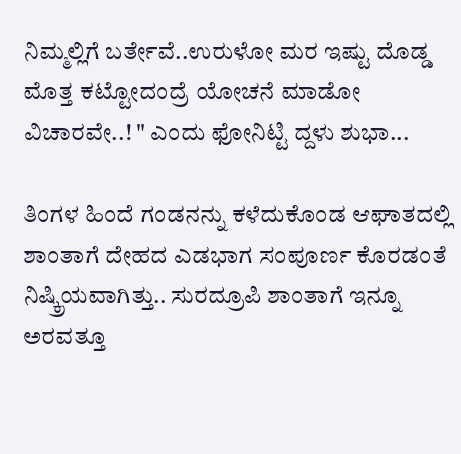ನಿಮ್ಮಲ್ಲಿಗೆ ಬರ್ತೇವೆ..ಉರುಳೋ ಮರ ಇಷ್ಟು ದೊಡ್ಡ ಮೊತ್ತ ಕಟ್ಟೋದಂದ್ರೆ ಯೋಚನೆ ಮಾಡೋ ವಿಚಾರವೇ..! " ಎಂದು ಫೋನಿಟ್ಟಿ ದ್ದಳು ಶುಭಾ...

ತಿಂಗಳ ಹಿಂದೆ ಗಂಡನನ್ನು ಕಳೆದುಕೊಂಡ ಆಘಾತದಲ್ಲಿ ಶಾಂತಾಗೆ ದೇಹದ ಎಡಭಾಗ ಸಂಪೂರ್ಣ ಕೊರಡಂತೆ ನಿಷ್ಕ್ರಿಯವಾಗಿತ್ತು.. ಸುರದ್ರೂಪಿ ಶಾಂತಾಗೆ ಇನ್ನೂ ಅರವತ್ತೂ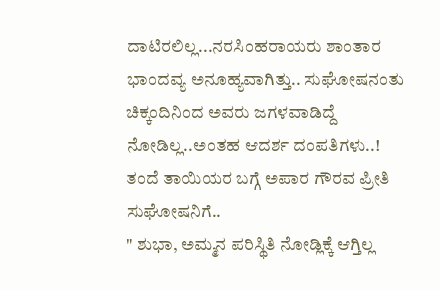ದಾಟಿರಲಿಲ್ಲ...ನರಸಿಂಹರಾಯರು ಶಾಂತಾರ  ಭಾಂದವ್ಯ ಅನೂಹ್ಯವಾಗಿತ್ತು.. ಸುಘೋಷನಂತು ಚಿಕ್ಕಂದಿನಿಂದ ಅವರು ಜಗಳವಾಡಿದ್ದೆ ನೋಡಿಲ್ಲ..ಅಂತಹ ಆದರ್ಶ ದಂಪತಿಗಳು..! ತಂದೆ ತಾಯಿಯರ ಬಗ್ಗೆ ಅಪಾರ ಗೌರವ ಪ್ರೀತಿ ಸುಘೋಷನಿಗೆ..
" ಶುಭಾ, ಅಮ್ಮನ ಪರಿಸ್ಥಿತಿ ನೋಡ್ಲಿಕ್ಕೆ ಆಗ್ತಿಲ್ಲ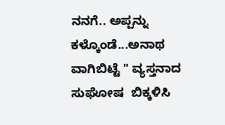ನನಗೆ.. ಅಪ್ಪನ್ನು ಕಳ್ಕೊಂಡೆ...ಅನಾಥ ವಾಗಿಬಿಟ್ಟೆ " ವ್ಯಸ್ತನಾದ ಸುಘೋಷ  ಬಿಕ್ಕಳಿಸಿ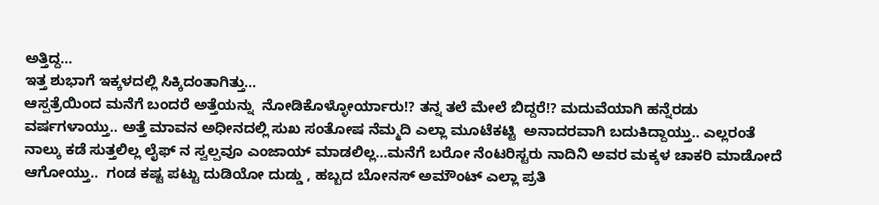ಅತ್ತಿದ್ದ...
ಇತ್ತ ಶುಭಾಗೆ ಇಕ್ಕಳದಲ್ಲಿ ಸಿಕ್ಕಿದಂತಾಗಿತ್ತು...
ಆಸ್ಪತ್ರೆಯಿಂದ ಮನೆಗೆ ಬಂದರೆ ಅತ್ತೆಯನ್ನು  ನೋಡಿಕೊಳ್ಳೋರ್ಯಾರು!? ತನ್ನ ತಲೆ ಮೇಲೆ ಬಿದ್ದರೆ!? ಮದುವೆಯಾಗಿ ಹನ್ನೆರಡು ವರ್ಷಗಳಾಯ್ತು.. ಅತ್ತೆ ಮಾವನ ಅಧೀನದಲ್ಲಿ ಸುಖ ಸಂತೋಷ ನೆಮ್ಮದಿ ಎಲ್ಲಾ ಮೂಟೆಕಟ್ಟಿ  ಅನಾದರವಾಗಿ ಬದುಕಿದ್ದಾಯ್ತು.. ಎಲ್ಲರಂತೆ ನಾಲ್ಕು ಕಡೆ ಸುತ್ತಲಿಲ್ಲ ಲೈಫ್ ನ ಸ್ವಲ್ಪವೂ ಎಂಜಾಯ್ ಮಾಡಲಿಲ್ಲ...ಮನೆಗೆ ಬರೋ ನೆಂಟರಿಸ್ಟರು ನಾದಿನಿ ಅವರ ಮಕ್ಕಳ ಚಾಕರಿ ಮಾಡೋದೆ ಆಗೋಯ್ತು..  ಗಂಡ ಕಷ್ಟ ಪಟ್ಟು ದುಡಿಯೋ ದುಡ್ಡು , ಹಬ್ಬದ ಬೋನಸ್ ಅಮೌಂಟ್ ಎಲ್ಲಾ ಪ್ರತಿ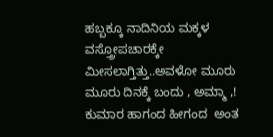ಹಬ್ಬಕ್ಕೂ ನಾದಿನಿಯ ಮಕ್ಕಳ ವಸ್ತ್ರೋಪಚಾರಕ್ಕೇ  ಮೀಸಲಾಗ್ತಿತ್ತು..ಅವಳೋ ಮೂರು ಮೂರು ದಿನಕ್ಕೆ ಬಂದು , ಅಮ್ಮಾ ,! ಕುಮಾರ ಹಾಗಂದ ಹೀಗಂದ  ಅಂತ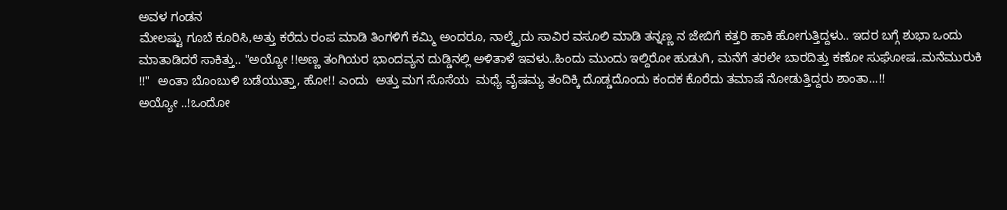ಅವಳ ಗಂಡನ
ಮೇಲಷ್ಟು ಗೂಬೆ ಕೂರಿಸಿ,ಅತ್ತು ಕರೆದು ರಂಪ ಮಾಡಿ ತಿಂಗಳಿಗೆ ಕಮ್ಮಿ ಅಂದರೂ, ನಾಲ್ಕೈದು ಸಾವಿರ ವಸೂಲಿ ಮಾಡಿ ತನ್ನಣ್ಣ ನ ಜೇಬಿಗೆ ಕತ್ತರಿ ಹಾಕಿ ಹೋಗುತ್ತಿದ್ದಳು.. ಇದರ ಬಗ್ಗೆ ಶುಭಾ ಒಂದು ಮಾತಾಡಿದರೆ ಸಾಕಿತ್ತು.. "ಅಯ್ಯೋ !!ಅಣ್ಣ ತಂಗಿಯರ ಭಾಂದವ್ಯನ ದುಡ್ಡಿನಲ್ಲಿ ಅಳಿತಾಳೆ ಇವಳು..ಹಿಂದು ಮುಂದು ಇಲ್ದಿರೋ ಹುಡುಗಿ, ಮನೆಗೆ ತರಲೇ ಬಾರದಿತ್ತು ಕಣೋ ಸುಘೋಷ..ಮನೆಮುರುಕಿ !!"  ಅಂತಾ ಬೊಂಬುಳಿ ಬಡೆಯುತ್ತಾ, ಹೋ!! ಎಂದು  ಅತ್ತು ಮಗ ಸೊಸೆಯ  ಮಧ್ಯೆ ವೈಷಮ್ಯ ತಂದಿಕ್ಕಿ ದೊಡ್ಡದೊಂದು ಕಂದಕ ಕೊರೆದು ತಮಾಷೆ ನೋಡುತ್ತಿದ್ದರು ಶಾಂತಾ...!!
ಅಯ್ಯೋ ..!ಒಂದೋ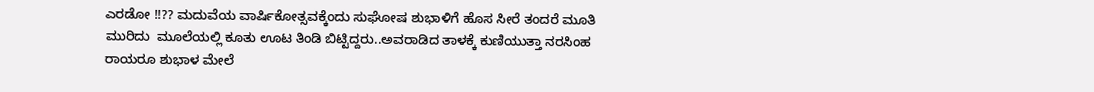ಎರಡೋ !!?? ಮದುವೆಯ ವಾರ್ಷಿಕೋತ್ಸವಕ್ಕೆಂದು ಸುಘೋಷ ಶುಭಾಳಿಗೆ ಹೊಸ ಸೀರೆ ತಂದರೆ ಮೂತಿ ಮುರಿದು  ಮೂಲೆಯಲ್ಲಿ ಕೂತು ಊಟ ತಿಂಡಿ ಬಿಟ್ಟಿದ್ದರು..ಅವರಾಡಿದ ತಾಳಕ್ಕೆ ಕುಣಿಯುತ್ತಾ ನರಸಿಂಹ ರಾಯರೂ ಶುಭಾಳ ಮೇಲೆ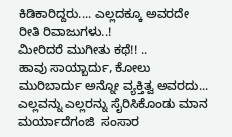ಕಿಡಿಕಾರಿದ್ದರು.... ಎಲ್ಲದಕ್ಕೂ ಅವರದೇ ರೀತಿ ರಿವಾಜುಗಳು..!
ಮೀರಿದರೆ ಮುಗೀತು ಕಥೆ!! ..
ಹಾವು ಸಾಯ್ಬಾರ್ದು, ಕೋಲು ಮುರಿಬಾರ್ದು ಅನ್ನೋ ವ್ಯಕ್ತಿತ್ವ ಅವರದು... ಎಲ್ಲವನ್ನು ಎಲ್ಲರನ್ನು ಸೈರಿಸಿಕೊಂಡು ಮಾನ ಮರ್ಯಾದೆಗಂಜಿ  ಸಂಸಾರ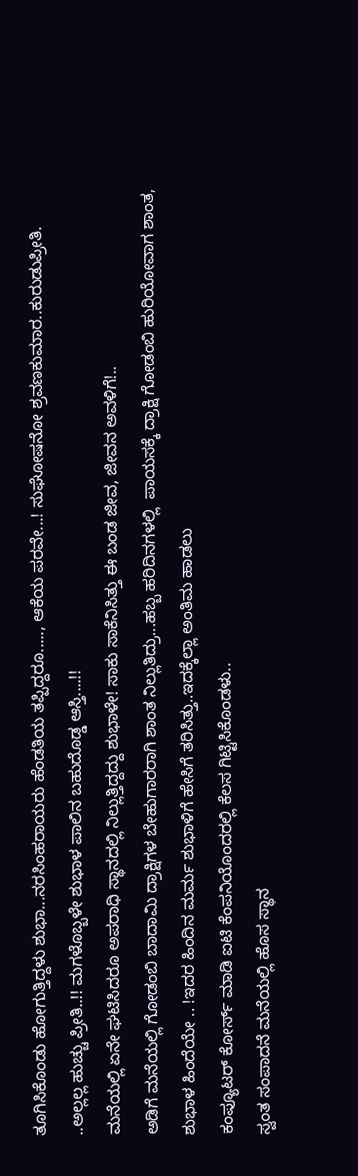ತೂಗಿಸಿಕೊಂಡು ಹೋಗುತ್ತಿದ್ದಳು ಶುಭಾ...ನರಸಿಂಹರಾಯರು ಹೆಂಡತಿಯ ತಪ್ಪಿದ್ದರೂ....., ಆಕೆಯ ಪರವೇ...! ಸುಘೋಷನೋ ಶ್ರವಣಕುಮಾರ..ಕುರುಡುಪ್ರೀತಿ. ..ಅಲ್ಲಲ್ಲ ಹುಚ್ಚು ಪ್ರೀತಿ..!! ಮಗಳೊಬ್ಬಳೇ ಶುಭಾಳ ಪಾಲಿನ ಬಹುದೊಡ್ಡ ಆಸ್ತಿ....!!
ಮನೆಯಲ್ಲಿ ಏನೇ ಘಟಿಸಿದರೂ ಅಪರಾಧಿ ಸ್ಥಾನದಲ್ಲಿ ನಿಲ್ಲುತ್ತಿದ್ದದ್ದು ಶುಭಾಳೇ! ಸಾಕು ಸಾಕೆನಿಸಿತ್ತು ಈ ಬಂಡ ಜೀವ, ಜೀವನ ಅವಳಿಗೆ!..
ಅಡಿಗೆ ಮನೆಯಲ್ಲಿ ಗೋಡಂಬಿ ಬಾದಾಮಿ‌ ದ್ರಾಕ್ಷಿಗಳ ಬೇಹುಗಾರರಾಗಿ ಶಾಂತ ನಿಲ್ಲುತಿದ್ರು...ಹಬ್ಬ ಹರಿದಿನಗಳಲ್ಲಿ  ಪಾಯಸಕ್ಕೆ ದ್ರಾಕ್ಷಿ ಗೋಡಂಬಿ ಹುರಿಯೋವಾಗ ಶಾಂತ, ಶುಭಾಳ ಹಿಂದೆಯೇ .. !ಇದರ ಹಿಂದಿನ ಮರ್ಮ ಶುಭಾಳಿಗೆ ಹೇಸಿಗೆ ತರಿಸಿತ್ತು..ಇದಕ್ಕೆಲ್ಲಾ ಅಂತಿಮ ಹಾಡಲು
ಕಂಪ್ಯೂಟರ್ ಕೋರ್ಸ್ ಮಾಡಿ ಐಟಿ ಕೆಂಪನಿಯೊಂದರಲ್ಲಿ ಕೆಲಸ ಗಿಟ್ಟಿಸಿಕೊಂಡಳು..
ಸ್ವಂತ ಸಂಪಾದನೆ ಮನೆಯಲ್ಲಿ ಹೊಸ ಸ್ಥಾನ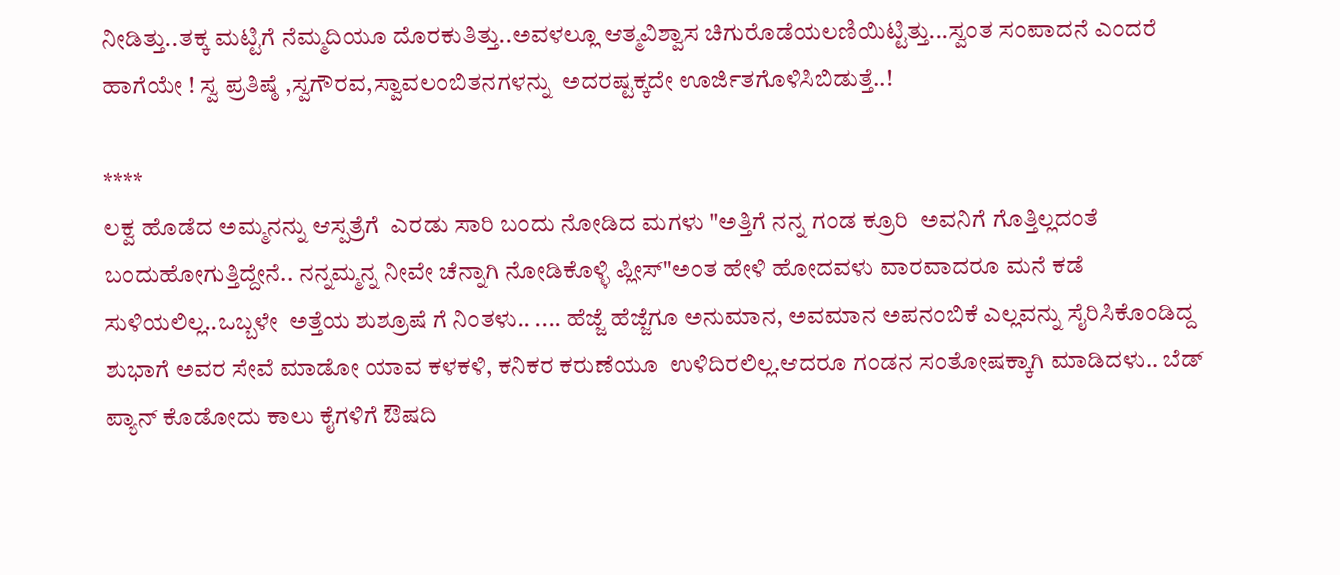ನೀಡಿತ್ತು..ತಕ್ಕ ಮಟ್ಟಿಗೆ ನೆಮ್ಮದಿಯೂ ದೊರಕುತಿತ್ತು..ಅವಳಲ್ಲೂ ಆತ್ಮವಿಶ್ವಾಸ ಚಿಗುರೊಡೆಯಲಣಿಯಿಟ್ಟಿತ್ತು...ಸ್ವಂತ ಸಂಪಾದನೆ ಎಂದರೆ ಹಾಗೆಯೇ ! ಸ್ವ ಪ್ರತಿಷ್ಠೆ ,ಸ್ವಗೌರವ,ಸ್ವಾವಲಂಬಿತನಗಳನ್ನು  ಅದರಷ್ಟಕ್ಕದೇ ಊರ್ಜಿತಗೊಳಿಸಿಬಿಡುತ್ತೆ..!

****
ಲಕ್ವ ಹೊಡೆದ ಅಮ್ಮನನ್ನು ಆಸ್ಪತ್ರೆಗೆ  ಎರಡು ಸಾರಿ ಬಂದು ನೋಡಿದ ಮಗಳು "ಅತ್ತಿಗೆ ನನ್ನ ಗಂಡ ಕ್ರೂರಿ  ಅವನಿಗೆ ಗೊತ್ತಿಲ್ಲದಂತೆ ಬಂದು‌ಹೋಗುತ್ತಿದ್ದೇನೆ.. ನನ್ನಮ್ಮನ್ನ ನೀವೇ ಚೆನ್ನಾಗಿ ನೋಡಿಕೊಳ್ಳಿ ಪ್ಲೀಸ್"ಅಂತ ಹೇಳಿ ಹೋದವಳು ವಾರವಾದರೂ ಮನೆ ಕಡೆ ಸುಳಿಯಲಿಲ್ಲ..ಒಬ್ಬಳೇ  ಅತ್ತೆಯ ಶುಶ್ರೂಷೆ ಗೆ ನಿಂತಳು.. .... ಹೆಜ್ಜೆ ಹೆಜ್ಜೆಗೂ ಅನುಮಾನ, ಅವಮಾನ ಅಪನಂಬಿಕೆ ಎಲ್ಲವನ್ನು ಸೈರಿಸಿಕೊಂಡಿದ್ದ ಶುಭಾಗೆ ಅವರ ಸೇವೆ ಮಾಡೋ ಯಾವ ಕಳಕಳಿ, ಕನಿಕರ ಕರುಣೆಯೂ  ಉಳಿದಿರಲಿಲ್ಲ.ಆದರೂ ಗಂಡನ ಸಂತೋಷಕ್ಕಾಗಿ ಮಾಡಿದಳು.. ಬೆಡ್ ಪ್ಯಾನ್ ಕೊಡೋದು ಕಾಲು ಕೈಗಳಿಗೆ ಔಷದಿ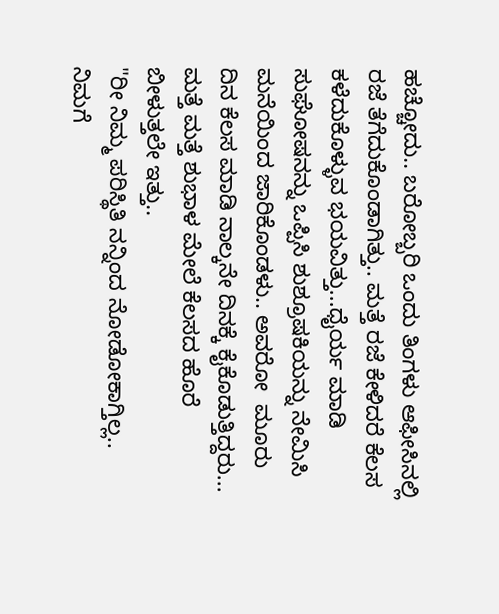ಹಚ್ಚೋದು.. ಬರೋಬ್ಬರಿ ಒಂದು ತಿಂಗಳು ಆಫೀಸಿನಲ್ಲಿ  ರಜೆ ತೆಗೆದುಕೊಂಡಾಗಿತ್ತು.. ಮತ್ತೆ ರಜೆ ಕೇಳಿದರೆ ಕೆಲಸ ಕಳೆದುಕೊಳ್ಳುವ ಭಯವಿತ್ತು...ಧೈರ್ಯ ಮಾಡಿ ಸುಘೋಷನನ್ನು ಒಪ್ಪಿಸಿ ಶುಶ್ರೂಷಕಿಯನ್ನು ನೇಮಿಸಿ  ಮನೆಯಿಂದ ಜಾರಿಕೊಂಡಳು.. ಅವರೋ  ಮೂರು ದಿನ ಕೆಲಸ ಮಾಡಿ ನಾಲ್ಕನೇ ದಿನಕ್ಕೆ ಕೈಕೊಡುತ್ತಿದ್ದರು... ಮತ್ತೆ ಮತ್ತೆ ಶುಭಾಳ ಮೇಲೆ ಕೆಲಸದ ಹೊರೆ ಬೀಳುತ್ತಲೇ ಇತ್ತು..
"ರೀ ನಿಮ್ಮ ಪರಿಸ್ಥಿತಿ ನನ್ನಿಂದ ನೋಡೋಕಾಗ್ತಿಲ್ಲ.. ನಿಮಗೆ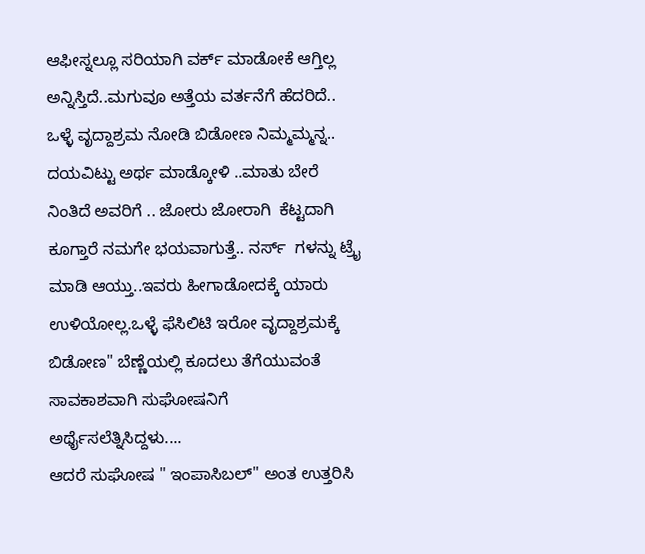ಆಫೀಸ್ನಲ್ಲೂ ಸರಿಯಾಗಿ ವರ್ಕ್ ಮಾಡೋಕೆ ಆಗ್ತಿಲ್ಲ ಅನ್ನಿಸ್ತಿದೆ..ಮಗುವೂ ಅತ್ತೆಯ ವರ್ತನೆಗೆ ಹೆದರಿದೆ.. ಒಳ್ಳೆ ವೃದ್ದಾಶ್ರಮ ನೋಡಿ ಬಿಡೋಣ ನಿಮ್ಮಮ್ಮನ್ನ.. ದಯವಿಟ್ಟು ಅರ್ಥ ಮಾಡ್ಕೋಳಿ ..ಮಾತು ಬೇರೆ ನಿಂತಿದೆ ಅವರಿಗೆ .. ಜೋರು ಜೋರಾಗಿ  ಕೆಟ್ಟದಾಗಿ ಕೂಗ್ತಾರೆ ನಮಗೇ ಭಯವಾಗುತ್ತೆ.. ನರ್ಸ್  ಗಳನ್ನು ಟ್ರೈ ಮಾಡಿ ಆಯ್ತು..ಇವರು ಹೀಗಾಡೋದಕ್ಕೆ ಯಾರು ಉಳಿಯೋಲ್ಲ.ಒಳ್ಳೆ ಫೆಸಿಲಿಟಿ ಇರೋ ವೃದ್ದಾಶ್ರಮಕ್ಕೆ ಬಿಡೋಣ" ಬೆಣ್ಣೆಯಲ್ಲಿ ಕೂದಲು ತೆಗೆಯುವಂತೆ ಸಾವಕಾಶವಾಗಿ ಸುಘೋಷನಿಗೆ ಅರ್ಥೈಸಲೆತ್ನಿಸಿದ್ದಳು....
ಆದರೆ ಸುಘೋಷ " ಇಂಪಾಸಿಬಲ್" ಅಂತ ಉತ್ತರಿಸಿ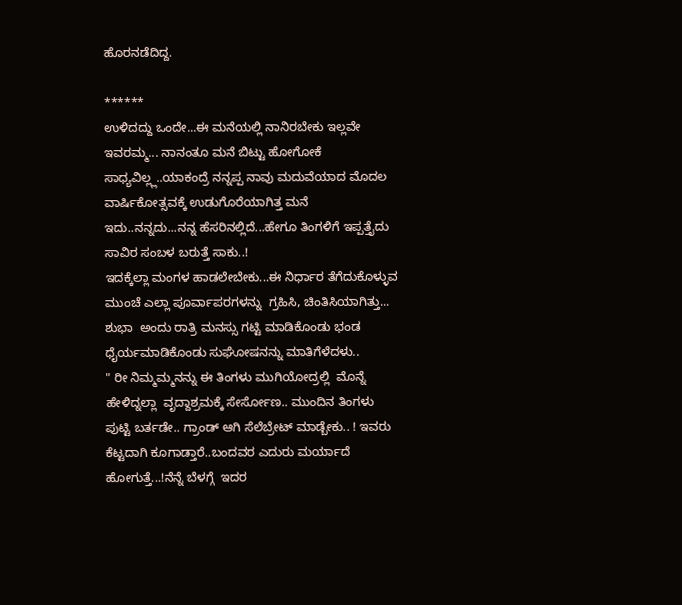ಹೊರನಡೆದಿದ್ದ.

******
ಉಳಿದದ್ದು ಒಂದೇ...ಈ ಮನೆಯಲ್ಲಿ ನಾನಿರಬೇಕು ಇಲ್ಲವೇ ಇವರಮ್ಮ... ನಾನಂತೂ ಮನೆ ಬಿಟ್ಟು ಹೋಗೋಕೆ ಸಾಧ್ಯವಿಲ್ಲ್ಲ..ಯಾಕಂದ್ರೆ ನನ್ನಪ್ಪ ನಾವು ಮದುವೆಯಾದ ಮೊದಲ ವಾರ್ಷಿಕೋತ್ಸವಕ್ಕೆ ಉಡುಗೊರೆಯಾಗಿತ್ತ ಮನೆ ಇದು..ನನ್ನದು...ನನ್ನ ಹೆಸರಿನಲ್ಲಿದೆ...ಹೇಗೂ ತಿಂಗಳಿಗೆ ಇಪ್ಪತ್ತೈದು ಸಾವಿರ ಸಂಬಳ ಬರುತ್ತೆ ಸಾಕು..!
ಇದಕ್ಕೆಲ್ಲಾ ಮಂಗಳ ಹಾಡಲೇಬೇಕು...ಈ ನಿರ್ಧಾರ ತೆಗೆದುಕೊಳ್ಳುವ ಮುಂಚೆ ಎಲ್ಲಾ ಪೂರ್ವಾಪರಗಳನ್ನು  ಗ್ರಹಿಸಿ, ಚಿಂತಿಸಿಯಾಗಿತ್ತು... ಶುಭಾ  ಅಂದು ರಾತ್ರಿ ಮನಸ್ಸು ಗಟ್ಟಿ ಮಾಡಿಕೊಂಡು ಭಂಡ ಧೈರ್ಯಮಾಡಿಕೊಂಡು ಸುಘೋಷನನ್ನು ಮಾತಿಗೆಳೆದಳು..
" ರೀ ನಿಮ್ಮಮ್ಮನನ್ನು ಈ ತಿಂಗಳು ಮುಗಿಯೋದ್ರಲ್ಲಿ  ಮೊನ್ನೆ ಹೇಳಿದ್ನಲ್ಲಾ  ವೃದ್ದಾಶ್ರಮಕ್ಕೆ ಸೇರ್ಸೋಣ.. ಮುಂದಿನ ತಿಂಗಳು ಪುಟ್ಟಿ ಬರ್ತಡೇ.. ಗ್ರಾಂಡ್ ಆಗಿ ಸೆಲೆಬ್ರೇಟ್ ಮಾಡ್ಬೇಕು.. ! ಇವರು ಕೆಟ್ಟದಾಗಿ ಕೂಗಾಡ್ತಾರೆ..ಬಂದವರ ಎದುರು ಮರ್ಯಾದೆ ಹೋಗುತ್ತೆ...!ನೆನ್ನೆ ಬೆಳಗ್ಗೆ  ಇದರ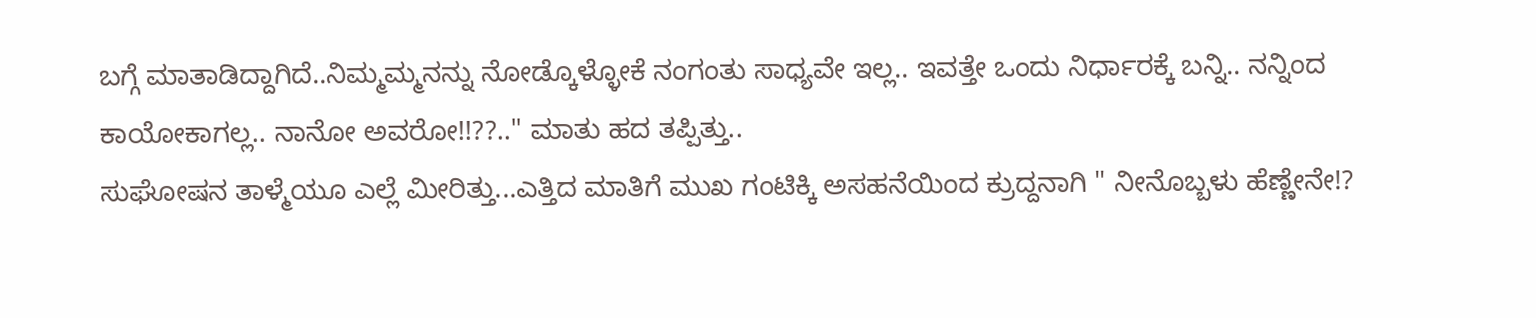ಬಗ್ಗೆ ಮಾತಾಡಿದ್ದಾಗಿದೆ..ನಿಮ್ಮಮ್ಮನನ್ನು ನೋಡ್ಕೊಳ್ಳೋಕೆ ನಂಗಂತು ಸಾಧ್ಯವೇ ಇಲ್ಲ.. ಇವತ್ತೇ ಒಂದು ನಿರ್ಧಾರಕ್ಕೆ ಬನ್ನಿ.. ನನ್ನಿಂದ ಕಾಯೋಕಾಗಲ್ಲ.. ನಾನೋ ಅವರೋ!!??.." ಮಾತು ಹದ ತಪ್ಪಿತ್ತು..
ಸುಘೋಷನ ತಾಳ್ಮೆಯೂ ಎಲ್ಲೆ ಮೀರಿತ್ತು...ಎತ್ತಿದ ಮಾತಿಗೆ ಮುಖ ಗಂಟಿಕ್ಕಿ ಅಸಹನೆಯಿಂದ ಕ್ರುದ್ದನಾಗಿ " ನೀನೊಬ್ಬಳು ಹೆಣ್ಣೇನೇ!?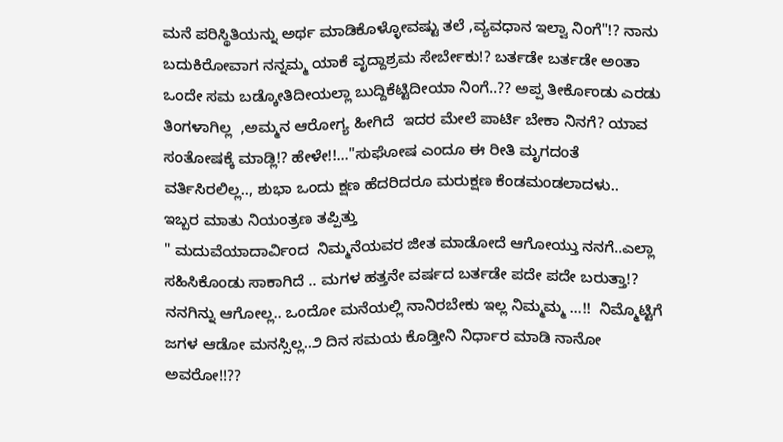ಮನೆ ಪರಿಸ್ಥಿತಿಯನ್ನು ಅರ್ಥ ಮಾಡಿಕೊಳ್ಳೋವಷ್ಟು ತಲೆ ,ವ್ಯವಧಾನ ಇಲ್ವಾ ನಿಂಗೆ"!? ನಾನು ಬದುಕಿರೋವಾಗ ನನ್ನಮ್ಮ ಯಾಕೆ ವೃದ್ದಾಶ್ರಮ ಸೇರ್ಬೇಕು!? ಬರ್ತಡೇ ಬರ್ತಡೇ ಅಂತಾ ಒಂದೇ ಸಮ ಬಡ್ಕೋತಿದೀಯಲ್ಲಾ ಬುದ್ದಿಕೆಟ್ಟಿದೀಯಾ ನಿಂಗೆ..?? ಅಪ್ಪ ತೀರ್ಕೊಂಡು ಎರಡು ತಿಂಗಳಾಗಿಲ್ಲ  ,ಅಮ್ಮನ ಆರೋಗ್ಯ ಹೀಗಿದೆ  ಇದರ ಮೇಲೆ ಪಾರ್ಟಿ ಬೇಕಾ ನಿನಗೆ? ಯಾವ ಸಂತೋಷಕ್ಕೆ ಮಾಡ್ಲಿ!? ಹೇಳೇ!!..."ಸುಘೋಷ ಎಂದೂ ಈ ರೀತಿ ಮೃಗದಂತೆ ವರ್ತಿಸಿರಲಿಲ್ಲ.., ಶುಭಾ ಒಂದು ಕ್ಷಣ ಹೆದರಿದರೂ ಮರುಕ್ಷಣ ಕೆಂಡಮಂಡಲಾದಳು..
ಇಬ್ಬರ ಮಾತು ನಿಯಂತ್ರಣ ತಪ್ಪಿತ್ತು
" ಮದುವೆಯಾದಾರ್ವಿಂದ  ನಿಮ್ಮನೆಯವರ ಜೀತ ಮಾಡೋದೆ ಆಗೋಯ್ತು ನನಗೆ..ಎಲ್ಲಾ ಸಹಿಸಿಕೊಂಡು ಸಾಕಾಗಿದೆ .. ಮಗಳ ಹತ್ತನೇ ವರ್ಷದ ಬರ್ತಡೇ ಪದೇ ಪದೇ ಬರುತ್ತಾ!? ನನಗಿನ್ನು ಆಗೋಲ್ಲ.. ಒಂದೋ ಮನೆಯಲ್ಲಿ ನಾನಿರಬೇಕು ಇಲ್ಲ ನಿಮ್ಮಮ್ಮ ...!!  ನಿಮ್ಮೊಟ್ಟಿಗೆ ಜಗಳ ಆಡೋ ಮನಸ್ಸಿಲ್ಲ..೨ ದಿನ ಸಮಯ ಕೊಡ್ತೀನಿ ನಿರ್ಧಾರ ಮಾಡಿ ನಾನೋ ಅವರೋ!!??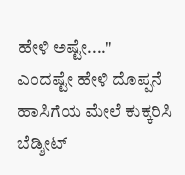ಹೇಳಿ ಅಷ್ಟೇ...."
ಎಂದಷ್ಟೇ ಹೇಳಿ ದೊಪ್ಪನೆ ಹಾಸಿಗೆಯ ಮೇಲೆ ಕುಕ್ಕರಿಸಿ ಬೆಡ್ಶೀಟ್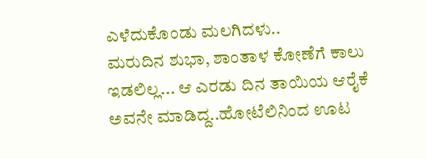ಎಳೆದುಕೊಂಡು ಮಲಗಿದಳು..
ಮರುದಿನ ಶುಭಾ, ಶಾಂತಾಳ ಕೋಣೆಗೆ ಕಾಲು ಇಡಲಿಲ್ಲ... ಆ ಎರಡು ದಿನ ತಾಯಿಯ ಆರೈಕೆ ಅವನೇ ಮಾಡಿದ್ದ..ಹೋಟೆಲಿನಿಂದ ಊಟ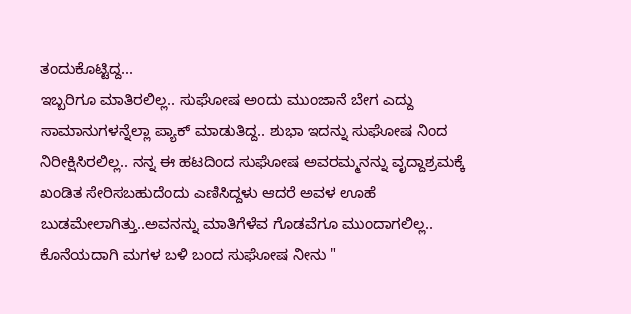ತಂದುಕೊಟ್ಟಿದ್ದ...
ಇಬ್ಬರಿಗೂ ಮಾತಿರಲಿಲ್ಲ.. ಸುಘೋಷ ಅಂದು ಮುಂಜಾನೆ ಬೇಗ ಎದ್ದು ಸಾಮಾನುಗಳನ್ನೆಲ್ಲಾ ಪ್ಯಾಕ್ ಮಾಡುತಿದ್ದ.. ಶುಭಾ ಇದನ್ನು ಸುಘೋಷ ನಿಂದ ನಿರೀಕ್ಷಿಸಿರಲಿಲ್ಲ.. ನನ್ನ ಈ ಹಟದಿಂದ ಸುಘೋಷ ಅವರಮ್ಮನನ್ನು ವೃದ್ದಾಶ್ರಮಕ್ಕೆ ಖಂಡಿತ ಸೇರಿಸಬಹುದೆಂದು ಎಣಿಸಿದ್ದಳು ಆದರೆ ಅವಳ ಊಹೆ ಬುಡಮೇಲಾಗಿತ್ತು..ಅವನನ್ನು ಮಾತಿಗೆಳೆವ ಗೊಡವೆಗೂ ಮುಂದಾಗಲಿಲ್ಲ.. ಕೊನೆಯದಾಗಿ ಮಗಳ ಬಳಿ ಬಂದ ಸುಘೋಷ ‌ನೀನು "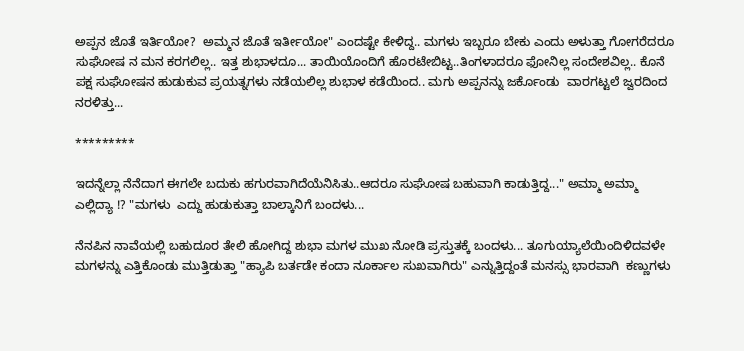ಅಪ್ಪನ ಜೊತೆ ಇರ್ತಿಯೋ?  ಅಮ್ಮನ ಜೊತೆ ಇರ್ತೀಯೋ" ಎಂದಷ್ಟೇ ಕೇಳಿದ್ದ.. ಮಗಳು ಇಬ್ಬರೂ ಬೇಕು ಎಂದು‌ ಅಳುತ್ತಾ ಗೋಗರೆದರೂ ಸುಘೋಷ ನ ಮನ ಕರಗಲಿಲ್ಲ.. ಇತ್ತ ಶುಭಾಳದೂ... ತಾಯಿಯೊಂದಿಗೆ ಹೊರಟೇಬಿಟ್ಟ..ತಿಂಗಳಾದರೂ ಫೋನಿಲ್ಲ ಸಂದೇಶವಿಲ್ಲ.. ಕೊನೆ ಪಕ್ಷ ಸುಘೋಷನ ಹುಡುಕುವ ಪ್ರಯತ್ನಗಳು ನಡೆಯಲಿಲ್ಲ ಶುಭಾಳ ಕಡೆಯಿಂದ.. ಮಗು ಅಪ್ಪನನ್ನು ಜರ್ಕೊಂಡು  ವಾರಗಟ್ಟಲೆ ಜ್ವರದಿಂದ ನರಳಿತ್ತು...

*********

ಇದನ್ನೆಲ್ಲಾ ನೆನೆದಾಗ ಈಗಲೇ ಬದುಕು ಹಗುರವಾಗಿದೆಯೆನಿಸಿತು..ಆದರೂ ಸುಘೋಷ ಬಹುವಾಗಿ ಕಾಡುತ್ತಿದ್ದ..." ಅಮ್ಮಾ ಅಮ್ಮಾ ಎಲ್ಲಿದ್ಯಾ !? "ಮಗಳು  ಎದ್ದು ಹುಡುಕುತ್ತಾ ಬಾಲ್ಕಾನಿಗೆ ಬಂದಳು...

ನೆನಪಿನ ನಾವೆಯಲ್ಲಿ ಬಹುದೂರ ತೇಲಿ ಹೋಗಿದ್ದ ಶುಭಾ ಮಗಳ ಮುಖ ನೋಡಿ ಪ್ರಸ್ತುತಕ್ಕೆ ಬಂದಳು... ತೂಗುಯ್ಯಾಲೆಯಿಂದಿಳಿದವಳೇ ಮಗಳನ್ನು ಎತ್ತಿಕೊಂಡು ಮುತ್ತಿಡುತ್ತಾ "ಹ್ಯಾಪಿ ಬರ್ತಡೇ ಕಂದಾ ನೂರ್ಕಾಲ ಸುಖವಾಗಿರು" ಎನ್ನುತ್ತಿದ್ದಂತೆ ಮನಸ್ಸು ಭಾರವಾಗಿ  ಕಣ್ಣುಗಳು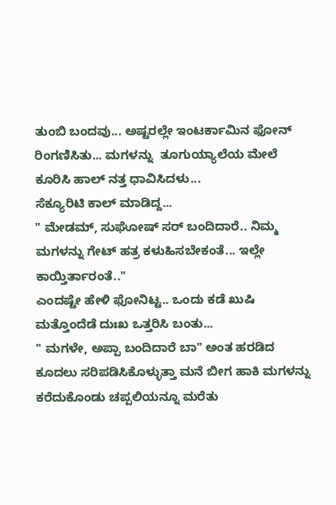ತುಂಬಿ ಬಂದವು... ಅಷ್ಟರಲ್ಲೇ ಇಂಟರ್ಕಾಮಿನ ಫೋನ್ ರಿಂಗಣಿಸಿತು... ಮಗಳನ್ನು  ತೂಗುಯ್ಯಾಲೆಯ ಮೇಲೆ ಕೂರಿಸಿ ಹಾಲ್ ನತ್ತ ಧಾವಿಸಿದಳು...
ಸೆಕ್ಯೂರಿಟಿ ಕಾಲ್ ಮಾಡಿದ್ದ...
" ಮೇಡಮ್, ಸುಘೋಷ್ ಸರ್ ಬಂದಿದಾರೆ.. ನಿಮ್ಮ ಮಗಳನ್ನು ಗೇಟ್ ಹತ್ರ ಕಳುಹಿಸಬೇಕಂತೆ... ಇಲ್ಲೇ ಕಾಯ್ತಿರ್ತಾರಂತೆ.."
ಎಂದಷ್ಟೇ ಹೇಳಿ ಫೋನಿಟ್ಟ.. ಒಂದು ಕಡೆ ಖುಷಿ ಮತ್ತೊಂದೆಡೆ ದುಃಖ ಒತ್ತರಿಸಿ ಬಂತು...
" ಮಗಳೇ, ಅಪ್ಪಾ ಬಂದಿದಾರೆ ಬಾ" ಅಂತ ಹರಡಿದ ಕೂದಲು ಸರಿಪಡಿಸಿಕೊಳ್ಳುತ್ತಾ ಮನೆ ಬೀಗ ಹಾಕಿ ಮಗಳನ್ನು ಕರೆದುಕೊಂಡು ಚಪ್ಪಲಿಯನ್ನೂ ಮರೆತು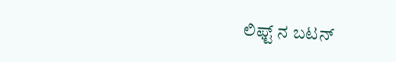ಲಿಫ್ಟ್ ನ ಬಟನ್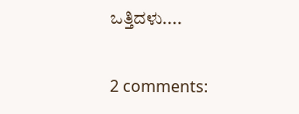ಒತ್ತಿದಳು....

2 comments: